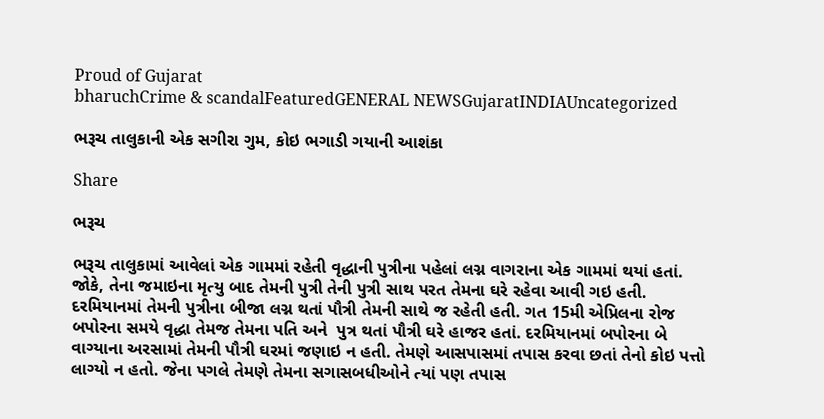Proud of Gujarat
bharuchCrime & scandalFeaturedGENERAL NEWSGujaratINDIAUncategorized

ભરૂચ તાલુકાની એક સગીરા ગુમ, કોઇ ભગાડી ગયાની આશંકા

Share

ભરૂચ

ભરૂચ તાલુકામાં આવેલાં એક ગામમાં રહેતી વૃદ્ધાની પુત્રીના પહેલાં લગ્ન વાગરાના એક ગામમાં થયાં હતાં. જોકે, તેના જમાઇના મૃત્યુ બાદ તેમની પુત્રી તેની પુત્રી સાથ પરત તેમના ઘરે રહેવા આવી ગઇ હતી. દરમિયાનમાં તેમની પુત્રીના બીજા લગ્ન થતાં પૌત્રી તેમની સાથે જ રહેતી હતી. ગત 15મી એપ્રિલના રોજ બપોરના સમયે વૃદ્ધા તેમજ તેમના પતિ અને  પુત્ર થતાં પૌત્રી ઘરે હાજર હતાં. દરમિયાનમાં બપોરના બે વાગ્યાના અરસામાં તેમની પૌત્રી ઘરમાં જણાઇ ન હતી. તેમણે આસપાસમાં તપાસ કરવા છતાં તેનો કોઇ પત્તો લાગ્યો ન હતો. જેના પગલે તેમણે તેમના સગાસબધીઓને ત્યાં પણ તપાસ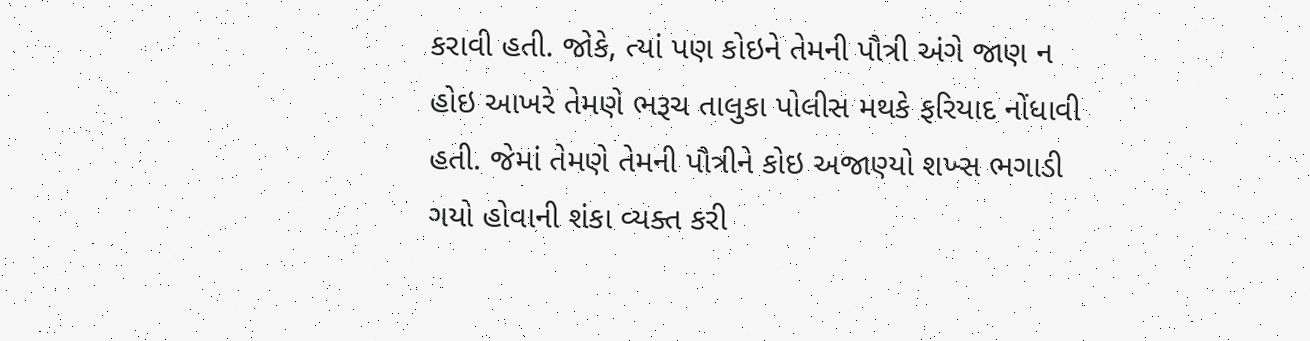કરાવી હતી. જોકે, ત્યાં પણ કોઇને તેમની પૌત્રી અંગે જાણ ન હોઇ આખરે તેમણે ભરૂચ તાલુકા પોલીસ મથકે ફરિયાદ નોંધાવી હતી. જેમાં તેમણે તેમની પૌત્રીને કોઇ અજાણ્યો શખ્સ ભગાડી ગયો હોવાની શંકા વ્યક્ત કરી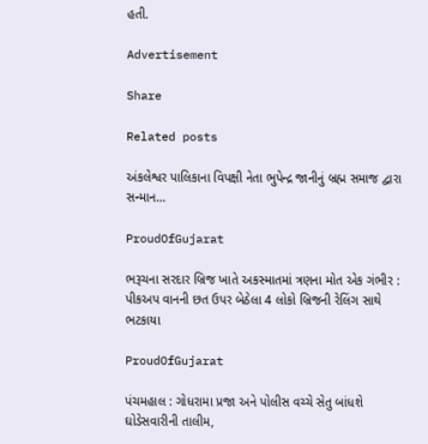હતી.

Advertisement

Share

Related posts

અંકલેશ્વર પાલિકાના વિપક્ષી નેતા ભુપેન્દ્ર જાનીનું બ્રહ્મ સમાજ દ્વારા સન્માન…

ProudOfGujarat

ભરૂચના સરદાર બ્રિજ ખાતે અકસ્માતમાં ત્રણના મોત એક ગંભીર : પીકઅપ વાનની છત ઉપર બેઠેલા 4 લોકો બ્રિજની રેલિંગ સાથે ભટકાયા

ProudOfGujarat

પંચમહાલ : ગોધરામા પ્રજા અને પોલીસ વચ્ચે સેતુ બાંધશે ઘોડેસવારીની તાલીમ,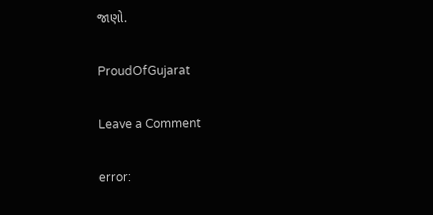જાણો.

ProudOfGujarat

Leave a Comment

error: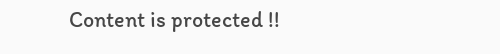Content is protected !!